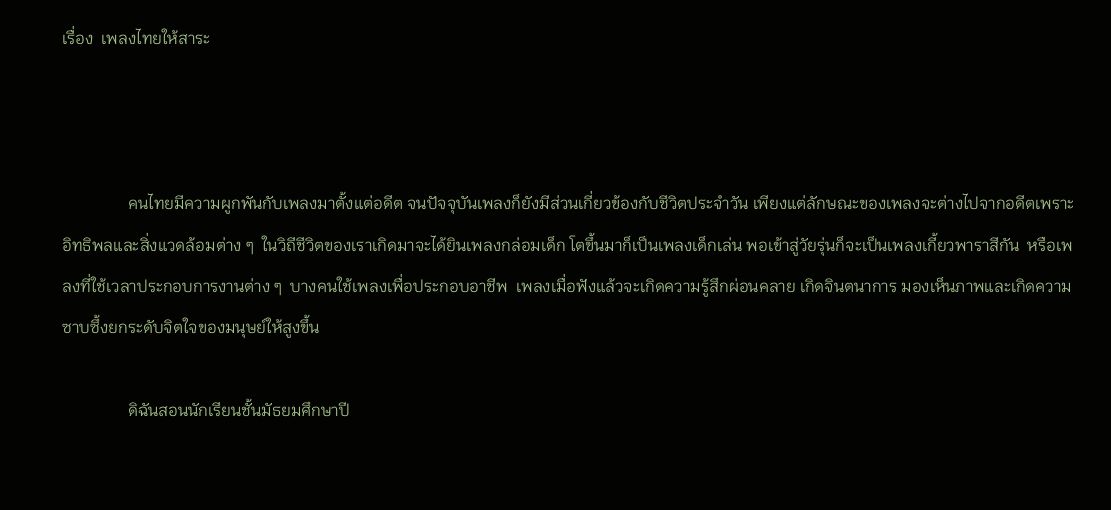เรื่อง  เพลงไทยให้สาระ



                คนไทยมีความผูกพันกับเพลงมาตั้งแต่อดีต จนปัจจุบันเพลงก็ยังมีส่วนเกี่ยวข้องกับชีวิตประจำวัน เพียงแต่ลักษณะของเพลงจะต่างไปจากอดีตเพราะอิทธิพลและสิ่งแวดล้อมต่าง ๆ  ในวิถีชีวิตของเราเกิดมาจะได้ยินเพลงกล่อมเด็ก โตขึ้นมาก็เป็นเพลงเด็กเล่น พอเข้าสู่วัยรุ่นก็จะเป็นเพลงเกี้ยวพาราสีกัน  หรือเพลงที่ใช้เวลาประกอบการงานต่าง ๆ  บางคนใช้เพลงเพื่อประกอบอาชีพ  เพลงเมื่อฟังแล้วจะเกิดความรู้สึกผ่อนคลาย เกิดจินตนาการ มองเห็นภาพและเกิดความซาบซึ้งยกระดับจิตใจของมนุษย์ให้สูงขึ้น

                ดิฉันสอนนักเรียนชั้นมัธยมศึกษาปี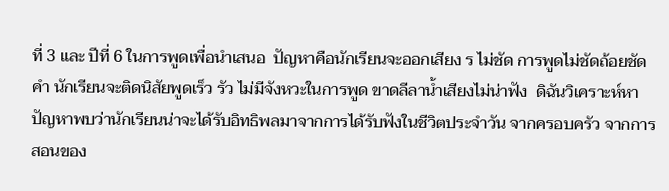ที่ 3 และ ปีที่ 6 ในการพูดเพื่อนำเสนอ  ปัญหาคือนักเรียนจะออกเสียง ร ไม่ชัด การพูดไม่ชัดถ้อยชัดคำ นักเรียนจะติดนิสัยพูดเร็ว รัว ไม่มีจังหวะในการพูด ขาดลีลาน้ำเสียงไม่น่าฟัง  ดิฉันวิเคราะห์หาปัญหาพบว่านักเรียนน่าจะได้รับอิทธิพลมาจากการได้รับฟังในชีวิตประจำวัน จากครอบครัว จากการสอนของ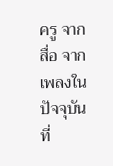ครู จากสื่อ จากเพลงในปัจจุบันที่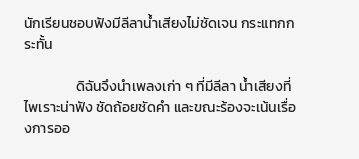นักเรียนชอบฟังมีลีลาน้ำเสียงไม่ชัดเจน กระแทกกระทั้น

                ดิฉันจึงนำเพลงเก่า ๆ ที่มีลีลา น้ำเสียงที่ไพเราะน่าฟัง ชัดถ้อยชัดคำ และขณะร้องจะเน้นเรื่องการออ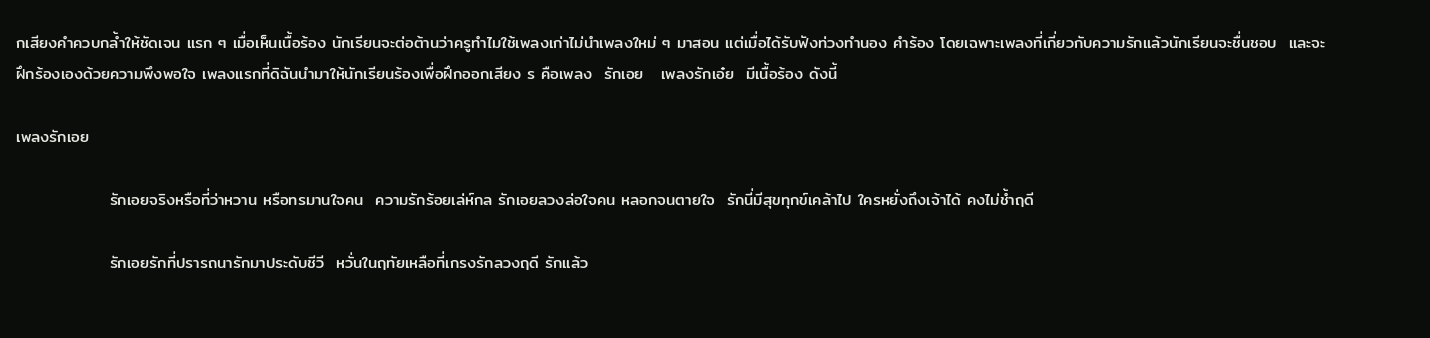กเสียงคำควบกล้ำให้ชัดเจน แรก ๆ เมื่อเห็นเนื้อร้อง นักเรียนจะต่อต้านว่าครูทำไมใช้เพลงเก่าไม่นำเพลงใหม่ ๆ มาสอน แต่เมื่อได้รับฟังท่วงทำนอง คำร้อง โดยเฉพาะเพลงที่เกี่ยวกับความรักแล้วนักเรียนจะชื่นชอบ  และจะฝึกร้องเองด้วยความพึงพอใจ เพลงแรกที่ดิฉันนำมาให้นักเรียนร้องเพื่อฝึกออกเสียง ร คือเพลง  รักเอย   เพลงรักเอ๋ย  มีเนื้อร้อง ดังนี้

เพลงรักเอย

                รักเอยจริงหรือที่ว่าหวาน หรือทรมานใจคน  ความรักร้อยเล่ห์กล รักเอยลวงล่อใจคน หลอกจนตายใจ  รักนี่มีสุขทุกข์เคล้าไป ใครหยั่งถึงเจ้าได้ คงไม่ช้ำฤดี

                รักเอยรักที่ปรารถนารักมาประดับชีวี  หวั่นในฤทัยเหลือที่เกรงรักลวงฤดี รักแล้ว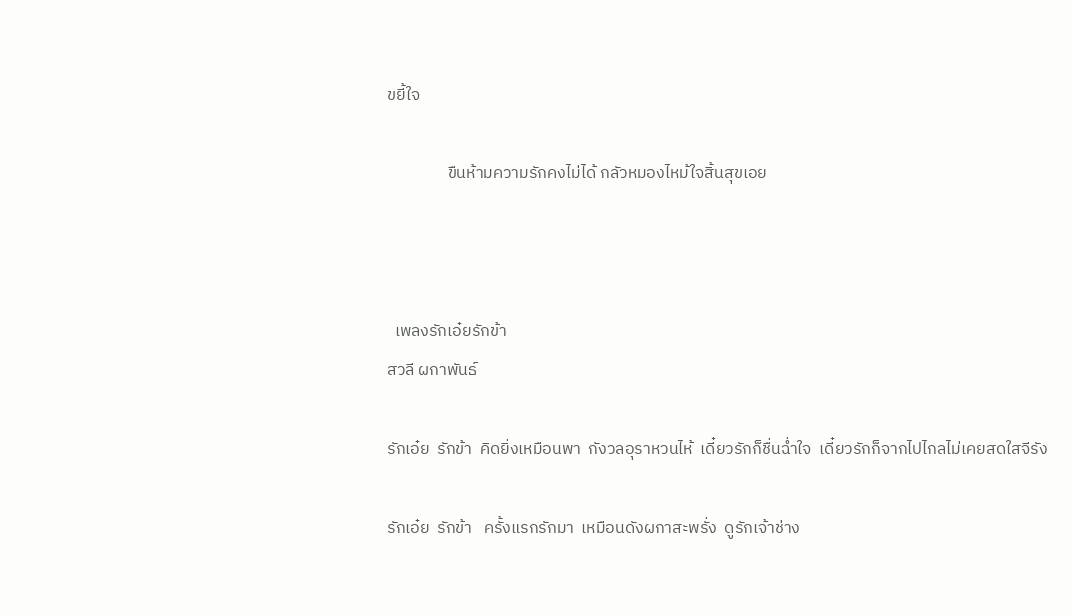ขยี้ใจ

                ขืนห้ามความรักคงไม่ได้ กลัวหมองไหม้ใจสิ้นสุขเอย



  เพลงรักเอ๋ยรักข้า
สวลี ผกาพันธ์

รักเอ๋ย  รักข้า  คิดยิ่งเหมือนพา  กังวลอุราหวนไห้  เดี๋ยวรักก็ชื่นฉ่ำใจ  เดี๋ยวรักก็จากไปไกลไม่เคยสดใสจีรัง

รักเอ๋ย  รักข้า   ครั้งแรกรักมา  เหมือนดังผกาสะพรั่ง  ดูรักเจ้าช่าง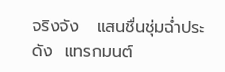จริงจัง   แสนชื่นชุ่มฉ่ำประดัง  แทรกมนต์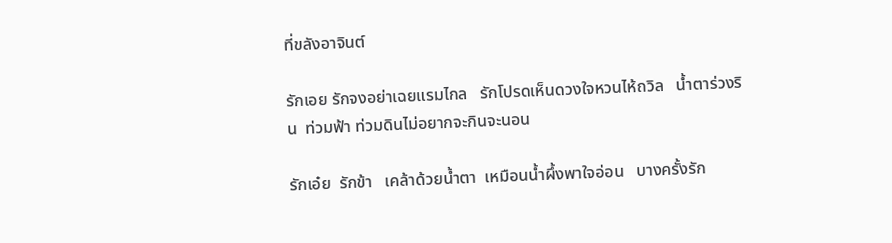ที่ขลังอาจินต์

รักเอย รักจงอย่าเฉยแรมไกล   รักโปรดเห็นดวงใจหวนไห้ถวิล   น้ำตาร่วงริน  ท่วมฟ้า ท่วมดินไม่อยากจะกินจะนอน

รักเอ๋ย  รักข้า   เคล้าด้วยน้ำตา  เหมือนน้ำผึ้งพาใจอ่อน   บางครั้งรัก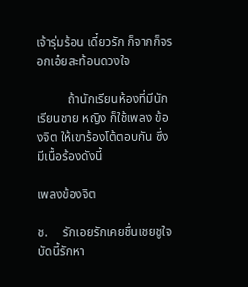เจ้ารุ่มร้อน เดี๋ยวรัก ก็จากก็จรอกเอ๋ยสะท้อนดวงใจ

          ถ้านักเรียนห้องที่มีนักเรียนชาย หญิง ก็ใช้เพลง ข้องจิต ให้เขาร้องโต้ตอบกัน ซึ่งมีเนื้อร้องดังนี้

เพลงข้องจิต

ช.     รักเอยรักเคยชื่นเชยชูใจ  บัดนี้รักหา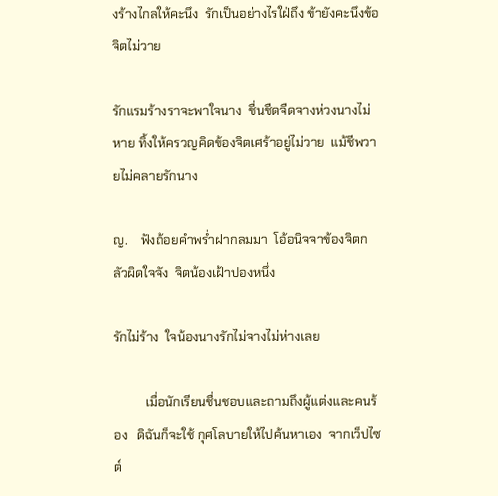งร้างไกลให้คะนึง  รักเป็นอย่างไรใฝ่ถึง ข้ายังคะนึงข้อจิตไม่วาย

รักแรมร้างราจะพาใจนาง  ชื่นชืดจืดจางห่วงนางไม่หาย ทิ้งให้ครวญคิดข้องจิตเศร้าอยู่ไม่วาย  แม้ชีพวายไม่คลายรักนาง

ญ.    ฟังถ้อยคำพร่ำฝากลมมา  โอ้อนิจจาข้องจิตกลัวผิดใจจัง  จิตน้องเฝ้าปองหนึ่ง

รักไม่ร้าง  ใจน้องนางรักไม่จางไม่ห่างเลย

          เมื่อนักเรียนชื่นชอบและถามถึงผู้แต่งและคนร้อง   ดิฉันก็จะใช้ กุศโลบายให้ไปค้นหาเอง  จากเว็ปไซต์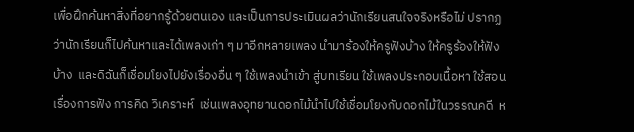เพื่อฝึกค้นหาสิ่งที่อยากรู้ด้วยตนเอง และเป็นการประเมินผลว่านักเรียนสนใจจริงหรือไม่ ปรากฏว่านักเรียนก็ไปค้นหาและได้เพลงเก่า ๆ มาอีกหลายเพลง นำมาร้องให้ครูฟังบ้าง ให้ครูร้องให้ฟังบ้าง  และดิฉันก็เชื่อมโยงไปยังเรื่องอื่น ๆ ใช้เพลงนำเข้า สู่บทเรียน ใช้เพลงประกอบเนื้อหา ใช้สอนเรื่องการฟัง การคิด วิเคราะห์  เช่นเพลงอุทยานดอกไม้นำไปใช้เชื่อมโยงกับดอกไม้ในวรรณคดี  ห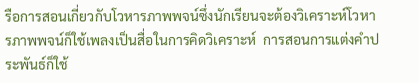รือการสอนเกี่ยวกับโวหารภาพพจน์ซึ่งนักเรียนจะต้องวิเคราะห์โวหารภาพพจน์ก็ใช้เพลงเป็นสื่อในการคิดวิเคราะห์  การสอนการแต่งคำประพันธ์ก็ใช้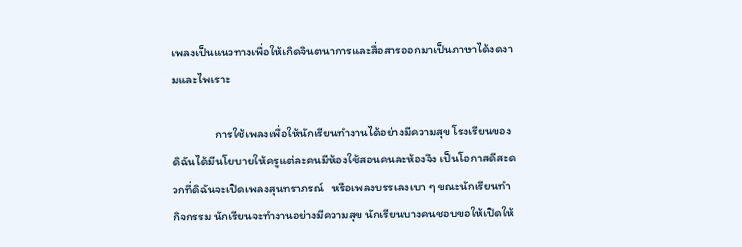เพลงเป็นแนวทางเพื่อให้เกิดจินตนาการและสื่อสารออกมาเป็นภาษาได้งดงามและไพเราะ

                การใช้เพลงเพื่อให้นักเรียนทำงานได้อย่างมีความสุข โรงเรียนของดิฉันได้มีนโยบายให้ครูแต่ละคนมีห้องใช้สอนคนละห้องจึง เป็นโอกาสดีสะดวกที่ดิฉันจะเปิดเพลงสุนทราภรณ์   หรือเพลงบรรเลงเบา ๆ ขณะนักเรียนทำกิจกรรม นักเรียนจะทำงานอย่างมีความสุข นักเรียนบางคนชอบขอให้เปิดให้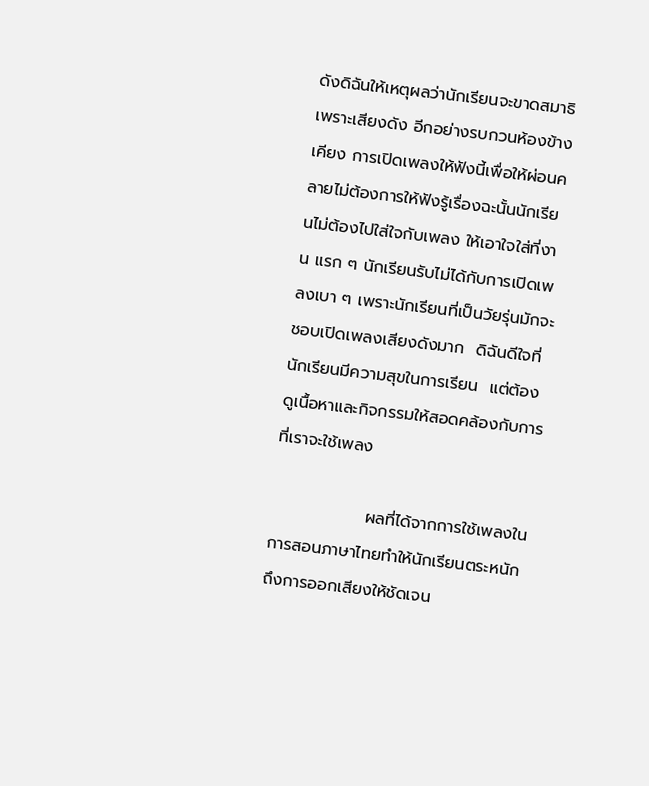ดังดิฉันให้เหตุผลว่านักเรียนจะขาดสมาธิเพราะเสียงดัง อีกอย่างรบกวนห้องข้างเคียง การเปิดเพลงให้ฟังนี้เพื่อให้ผ่อนคลายไม่ต้องการให้ฟังรู้เรื่องฉะนั้นนักเรียนไม่ต้องไปใส่ใจกับเพลง ให้เอาใจใส่ที่งาน แรก ๆ นักเรียนรับไม่ได้กับการเปิดเพลงเบา ๆ เพราะนักเรียนที่เป็นวัยรุ่นมักจะชอบเปิดเพลงเสียงดังมาก  ดิฉันดีใจที่นักเรียนมีความสุขในการเรียน  แต่ต้องดูเนื้อหาและกิจกรรมให้สอดคล้องกับการที่เราจะใช้เพลง

                ผลที่ได้จากการใช้เพลงในการสอนภาษาไทยทำให้นักเรียนตระหนักถึงการออกเสียงให้ชัดเจน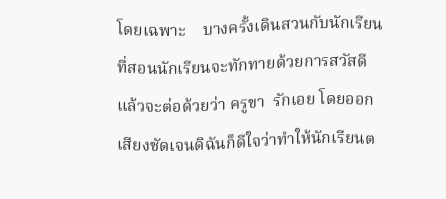โดยเฉพาะ    บางครั้งเดินสวนกับนักเรียนที่สอนนักเรียนจะทักทายด้วยการสวัสดีแล้วจะต่อด้วยว่า ครูขา  รักเอย โดยออกเสียงชัดเจนดิฉันก็ดีใจว่าทำให้นักเรียนต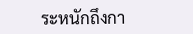ระหนักถึงกา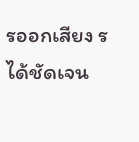รออกเสียง ร ได้ชัดเจน